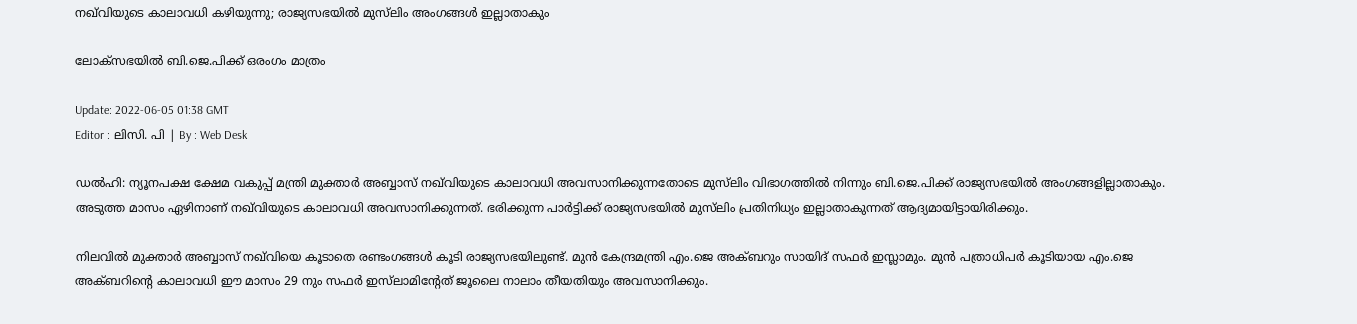നഖ്‍വിയുടെ കാലാവധി കഴിയുന്നു; രാജ്യസഭയിൽ മുസ്‍ലിം അംഗങ്ങൾ ഇല്ലാതാകും

ലോക്‌സഭയിൽ ബി.ജെ.പിക്ക് ഒരംഗം മാത്രം

Update: 2022-06-05 01:38 GMT
Editor : ലിസി. പി | By : Web Desk

ഡൽഹി: ന്യൂനപക്ഷ ക്ഷേമ വകുപ്പ് മന്ത്രി മുക്താർ അബ്ബാസ് നഖ്‌വിയുടെ കാലാവധി അവസാനിക്കുന്നതോടെ മുസ്‍ലിം വിഭാഗത്തിൽ നിന്നും ബി.ജെ.പിക്ക് രാജ്യസഭയിൽ അംഗങ്ങളില്ലാതാകും. അടുത്ത മാസം ഏഴിനാണ് നഖ്‌വിയുടെ കാലാവധി അവസാനിക്കുന്നത്. ഭരിക്കുന്ന പാർട്ടിക്ക് രാജ്യസഭയിൽ മുസ്‍ലിം പ്രതിനിധ്യം ഇല്ലാതാകുന്നത് ആദ്യമായിട്ടായിരിക്കും.

നിലവിൽ മുക്താർ അബ്ബാസ് നഖ്‌വിയെ കൂടാതെ രണ്ടംഗങ്ങൾ കൂടി രാജ്യസഭയിലുണ്ട്. മുൻ കേന്ദ്രമന്ത്രി എം.ജെ അക്ബറും സായിദ് സഫർ ഇസ്ലാമും. മുൻ പത്രാധിപർ കൂടിയായ എം.ജെ അക്ബറിന്റെ കാലാവധി ഈ മാസം 29 നും സഫർ ഇസ്‍ലാമിന്റേത് ജൂലൈ നാലാം തീയതിയും അവസാനിക്കും.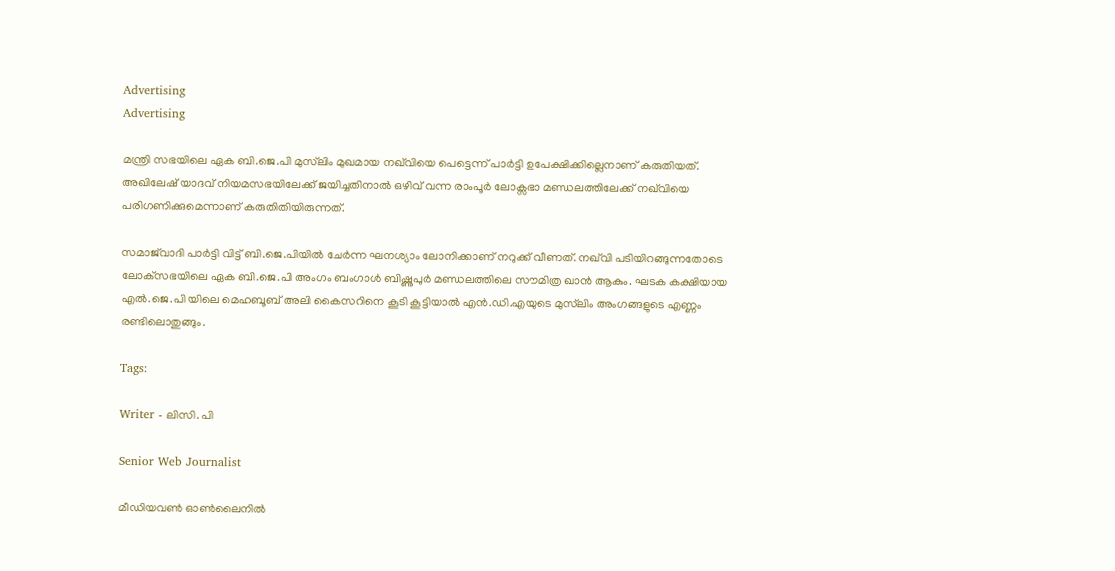Advertising
Advertising

മന്ത്രി സഭയിലെ ഏക ബി.ജെ.പി മുസ്‍ലിം മുഖമായ നഖ്‌വിയെ പെട്ടെന്ന് പാർട്ടി ഉപേക്ഷിക്കില്ലെനാണ് കരുതിയത്. അഖിലേഷ് യാദവ് നിയമസഭയിലേക്ക് ജയിച്ചതിനാൽ ഒഴിവ് വന്ന രാംപൂർ ലോക്സഭാ മണ്ഡലത്തിലേക്ക് നഖ്‌വിയെ പരിഗണിക്കുമെന്നാണ് കരുതിതിയിരുന്നത്.

സമാജ്‍വാദി പാർട്ടി വിട്ട് ബി.ജെ.പിയിൽ ചേർന്ന ഘനശ്യാം ലോനിക്കാണ് നറുക്ക് വീണത്. നഖ്‌വി പടിയിറങ്ങുന്നതോടെ ലോക്‌സഭയിലെ ഏക ബി.ജെ.പി അംഗം ബംഗാൾ ബിഷ്ണുപുർ മണ്ഡലത്തിലെ സൗമിത്ര ഖാൻ ആകും. ഘടക കക്ഷിയായ എൽ.ജെ.പി യിലെ മെഹബൂബ് അലി കൈസറിനെ കൂടി കൂട്ടിയാൽ എൻ.ഡി.എയുടെ മുസ്‍ലിം അംഗങ്ങളുടെ എണ്ണം രണ്ടിലൊതുങ്ങും.

Tags:

Writer - ലിസി. പി

Senior Web Journalist

മീഡിയവൺ ഓൺലൈനിൽ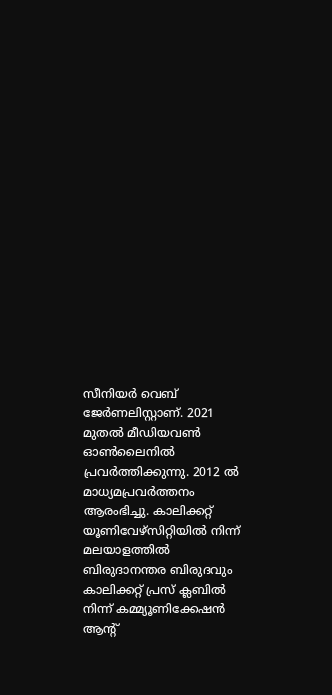സീനിയർ വെബ് ജേർണലിസ്റ്റാണ്. 2021 മുതൽ മീഡിയവൺ ഓൺലൈനിൽ പ്രവർത്തിക്കുന്നു. 2012 ല്‍ മാധ്യമപ്രവര്‍ത്തനം ആരംഭിച്ചു. കാലിക്കറ്റ് യൂണിവേഴ്‌സിറ്റിയിൽ നിന്ന് മലയാളത്തിൽ ബിരുദാനന്തര ബിരുദവും കാലിക്കറ്റ് പ്രസ് ക്ലബിൽ നിന്ന് കമ്മ്യൂണിക്കേഷൻ ആന്റ്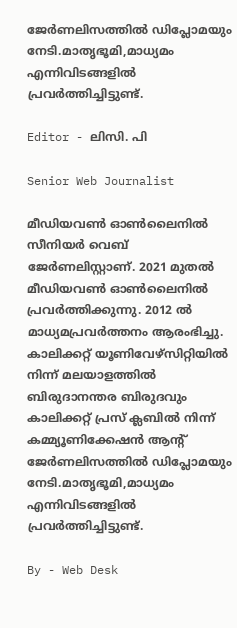ജേർണലിസത്തിൽ ഡിപ്ലോമയും നേടി.മാതൃഭൂമി,മാധ്യമം എന്നിവിടങ്ങളിൽ പ്രവർത്തിച്ചിട്ടുണ്ട്.

Editor - ലിസി. പി

Senior Web Journalist

മീഡിയവൺ ഓൺലൈനിൽ സീനിയർ വെബ് ജേർണലിസ്റ്റാണ്. 2021 മുതൽ മീഡിയവൺ ഓൺലൈനിൽ പ്രവർത്തിക്കുന്നു. 2012 ല്‍ മാധ്യമപ്രവര്‍ത്തനം ആരംഭിച്ചു. കാലിക്കറ്റ് യൂണിവേഴ്‌സിറ്റിയിൽ നിന്ന് മലയാളത്തിൽ ബിരുദാനന്തര ബിരുദവും കാലിക്കറ്റ് പ്രസ് ക്ലബിൽ നിന്ന് കമ്മ്യൂണിക്കേഷൻ ആന്റ് ജേർണലിസത്തിൽ ഡിപ്ലോമയും നേടി.മാതൃഭൂമി,മാധ്യമം എന്നിവിടങ്ങളിൽ പ്രവർത്തിച്ചിട്ടുണ്ട്.

By - Web Desk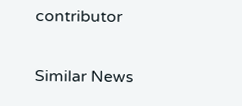contributor

Similar News